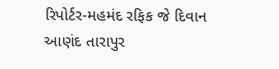રિપોર્ટર-મહમંદ રફિક જે દિવાન આણંદ તારાપુર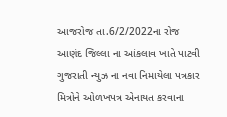આજરોજ તા.6/2/2022ના રોજ આણંદ જિલ્લા ના આંકલાવ ખાતે પાટવી ગુજરાતી ન્યુઝ ના નવા નિમાયેલા પત્રકાર મિત્રોને ઓળખપત્ર એનાયત કરવાના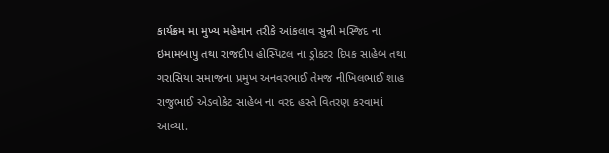કાર્યક્રમ મા મુખ્ય મહેમાન તરીકે આંકલાવ સુન્ની મસ્જિદ ના ઇમામબાપુ તથા રાજદીપ હોસ્પિટલ ના ડ્રોકટર દિપક સાહેબ તથા ગરાસિયા સમાજના પ્રમુખ અનવરભાઈ તેમજ નીખિલભાઈ શાહ રાજુભાઈ એડવોકેટ સાહેબ ના વરદ હસ્તે વિતરણ કરવામાં આવ્યા.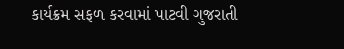કાર્યક્રમ સફળ કરવામાં પાટવી ગુજરાતી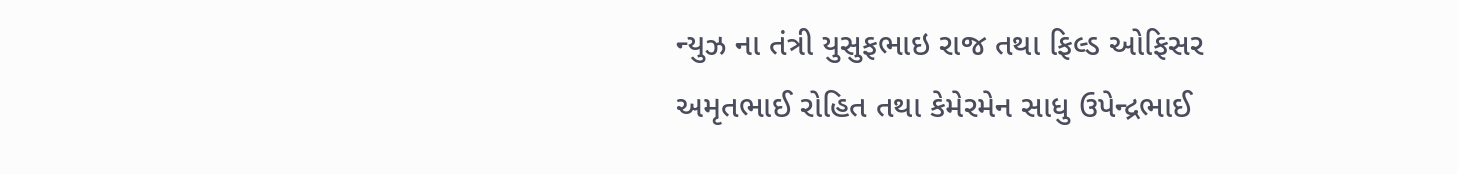ન્યુઝ ના તંત્રી યુસુફભાઇ રાજ તથા ફિલ્ડ ઓફિસર અમૃતભાઈ રોહિત તથા કેમેરમેન સાધુ ઉપેન્દ્રભાઈ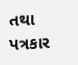તથા પત્રકાર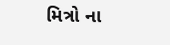મિત્રો ના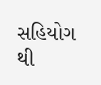સહિયોગ થી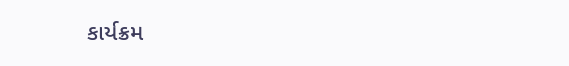કાર્યક્રમ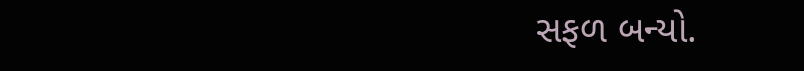સફળ બન્યો.